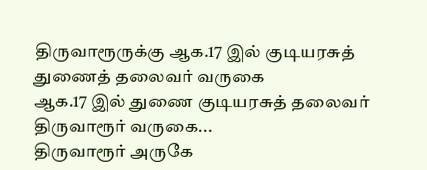திருவாரூருக்கு ஆக.17 இல் குடியரசுத் துணைத் தலைவர் வருகை
ஆக.17 இல் துணை குடியரசுத் தலைவர் திருவாரூர் வருகை...
திருவாரூர் அருகே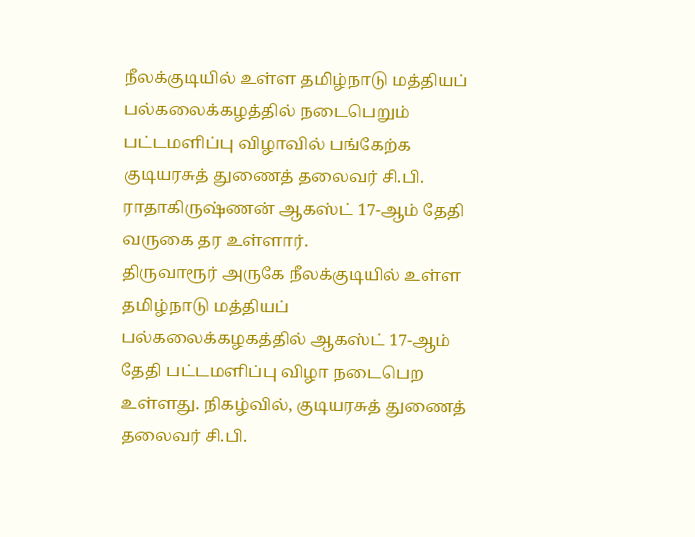நீலக்குடியில் உள்ள தமிழ்நாடு மத்தியப் பல்கலைக்கழத்தில் நடைபெறும் பட்டமளிப்பு விழாவில் பங்கேற்க குடியரசுத் துணைத் தலைவர் சி.பி. ராதாகிருஷ்ணன் ஆகஸ்ட் 17-ஆம் தேதி வருகை தர உள்ளார்.
திருவாரூர் அருகே நீலக்குடியில் உள்ள தமிழ்நாடு மத்தியப் பல்கலைக்கழகத்தில் ஆகஸ்ட் 17-ஆம் தேதி பட்டமளிப்பு விழா நடைபெற உள்ளது. நிகழ்வில், குடியரசுத் துணைத் தலைவர் சி.பி.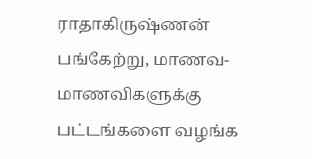ராதாகிருஷ்ணன் பங்கேற்று, மாணவ-மாணவிகளுக்கு பட்டங்களை வழங்க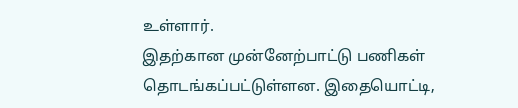உள்ளார்.
இதற்கான முன்னேற்பாட்டு பணிகள் தொடங்கப்பட்டுள்ளன. இதையொட்டி,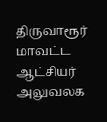திருவாரூர் மாவட்ட ஆட்சியர் அலுவலக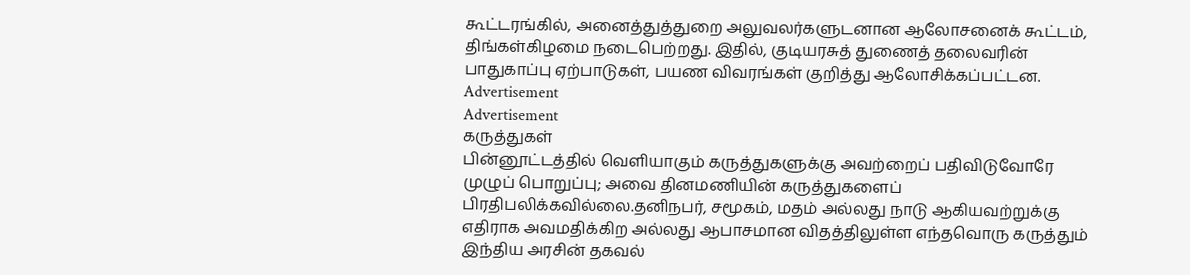கூட்டரங்கில், அனைத்துத்துறை அலுவலர்களுடனான ஆலோசனைக் கூட்டம், திங்கள்கிழமை நடைபெற்றது. இதில், குடியரசுத் துணைத் தலைவரின் பாதுகாப்பு ஏற்பாடுகள், பயண விவரங்கள் குறித்து ஆலோசிக்கப்பட்டன.
Advertisement
Advertisement
கருத்துகள்
பின்னூட்டத்தில் வெளியாகும் கருத்துகளுக்கு அவற்றைப் பதிவிடுவோரே முழுப் பொறுப்பு; அவை தினமணியின் கருத்துகளைப் பிரதிபலிக்கவில்லை.தனிநபர், சமூகம், மதம் அல்லது நாடு ஆகியவற்றுக்கு எதிராக அவமதிக்கிற அல்லது ஆபாசமான விதத்திலுள்ள எந்தவொரு கருத்தும் இந்திய அரசின் தகவல்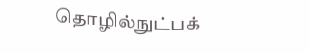தொழில்நுட்பக்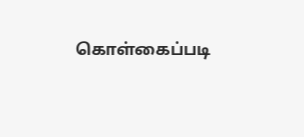கொள்கைப்படி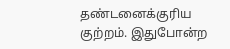தண்டனைக்குரிய குற்றம். இதுபோன்ற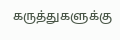கருத்துகளுக்கு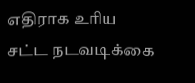எதிராக உரிய சட்ட நடவடிக்கை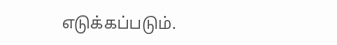எடுக்கப்படும்.